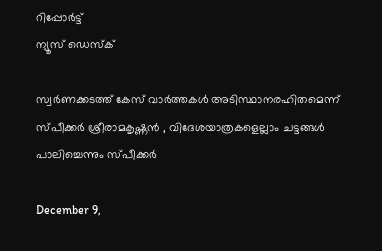റിപ്പോര്‍ട്ട്
ന്യൂസ് ഡെസ്ക്

സ്വര്‍ണക്കടത്ത് കേസ് വാര്‍ത്തകള്‍ അടിസ്ഥാനരഹിതമെന്ന് സ്പീക്കര്‍ ശ്രീരാമകൃഷ്ണന്‍ , വിദേശയാത്രകളെല്ലാം ചട്ടങ്ങൾ പാലിച്ചെന്നും സ്പീക്കർ

December 9,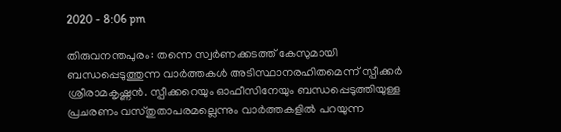2020 - 8:06 pm

തിരുവനന്തപുരം: തന്നെ സ്വര്‍ണക്കടത്ത് കേസുമായി ബന്ധപ്പെടുത്തുന്ന വാര്‍ത്തകള്‍ അടിസ്ഥാനരഹിതമെന്ന് സ്പീക്കര്‍ ശ്രീരാമകൃഷ്ണന്‍. സ്പീക്കറെയും ഓഫീസിനേയും ബന്ധപ്പെടുത്തിയുള്ള പ്രചരണം വസ്തുതാപരമല്ലെന്നും വാര്‍ത്തകളില്‍ പറയുന്ന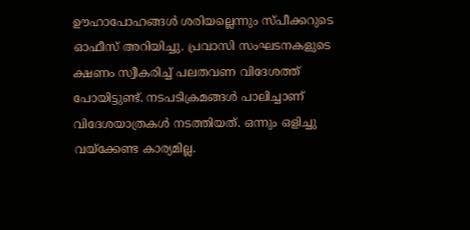ഊഹാപോഹങ്ങള്‍ ശരിയല്ലെന്നും സ്പീക്കറുടെ ഓഫീസ് അറിയിച്ചു. പ്രവാസി സംഘടനകളുടെ ക്ഷണം സ്വീകരിച്ച് പലതവണ വിദേശത്ത് പോയിട്ടുണ്ട്. നടപടിക്രമങ്ങള്‍ പാലിച്ചാണ് വിദേശയാത്രകള്‍ നടത്തിയത്. ഒന്നും ഒളിച്ചു വയ്‌ക്കേണ്ട കാര്യമില്ല.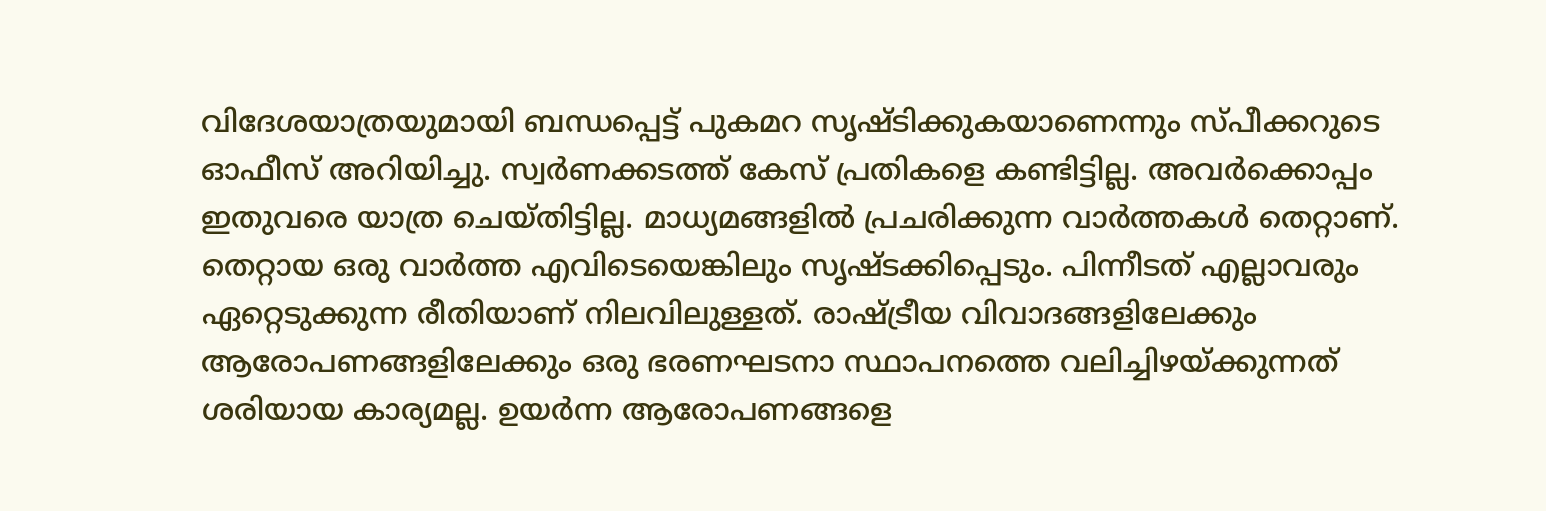വിദേശയാത്രയുമായി ബന്ധപ്പെട്ട് പുകമറ സൃഷ്ടിക്കുകയാണെന്നും സ്പീക്കറുടെ ഓഫീസ് അറിയിച്ചു. സ്വര്‍ണക്കടത്ത് കേസ് പ്രതികളെ കണ്ടിട്ടില്ല. അവര്‍ക്കൊപ്പം ഇതുവരെ യാത്ര ചെയ്തിട്ടില്ല. മാധ്യമങ്ങളില്‍ പ്രചരിക്കുന്ന വാര്‍ത്തകള്‍ തെറ്റാണ്. തെറ്റായ ഒരു വാര്‍ത്ത എവിടെയെങ്കിലും സൃഷ്ടക്കിപ്പെടും. പിന്നീടത് എല്ലാവരും ഏറ്റെടുക്കുന്ന രീതിയാണ് നിലവിലുള്ളത്. രാഷ്ട്രീയ വിവാദങ്ങളിലേക്കും ആരോപണങ്ങളിലേക്കും ഒരു ഭരണഘടനാ സ്ഥാപനത്തെ വലിച്ചിഴയ്ക്കുന്നത് ശരിയായ കാര്യമല്ല. ഉയര്‍ന്ന ആരോപണങ്ങളെ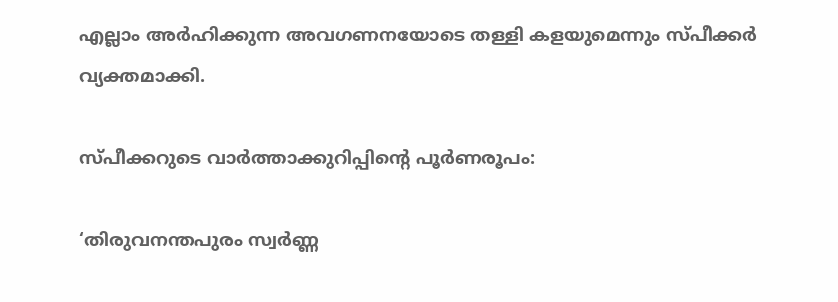എല്ലാം അര്‍ഹിക്കുന്ന അവഗണനയോടെ തള്ളി കളയുമെന്നും സ്പീക്കര്‍ വ്യക്തമാക്കി.

സ്പീക്കറുടെ വാര്‍ത്താക്കുറിപ്പിൻ്റെ പൂര്‍ണരൂപം:

‘തിരുവനന്തപുരം സ്വര്‍ണ്ണ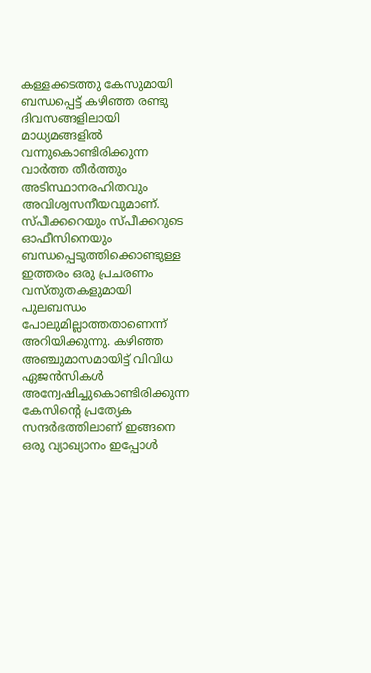കള്ളക്കടത്തു കേസുമായി ബന്ധപ്പെട്ട് കഴിഞ്ഞ രണ്ടു ദിവസങ്ങളിലായി മാധ്യമങ്ങളില്‍ വന്നുകൊണ്ടിരിക്കുന്ന വാര്‍ത്ത തീര്‍ത്തും അടിസ്ഥാനരഹിതവും അവിശ്വസനീയവുമാണ്. സ്പീക്കറെയും സ്പീക്കറുടെ ഓഫീസിനെയും ബന്ധപ്പെടുത്തിക്കൊണ്ടുള്ള ഇത്തരം ഒരു പ്രചരണം വസ്തുതകളുമായി പുലബന്ധം പോലുമില്ലാത്തതാണെന്ന് അറിയിക്കുന്നു. കഴിഞ്ഞ അഞ്ചുമാസമായിട്ട് വിവിധ ഏജന്‍സികള്‍ അന്വേഷിച്ചുകൊണ്ടിരിക്കുന്ന കേസിന്റെ പ്രത്യേക സന്ദര്‍ഭത്തിലാണ് ഇങ്ങനെ ഒരു വ്യാഖ്യാനം ഇപ്പോള്‍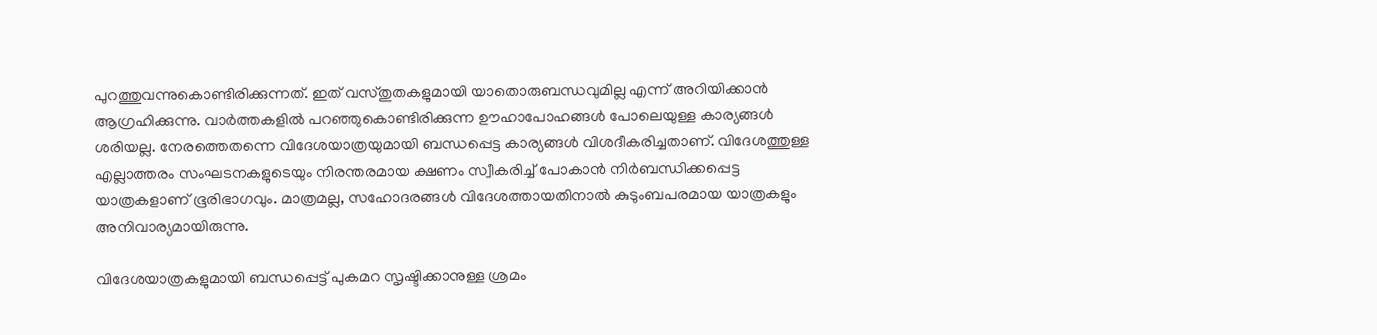പുറത്തുവന്നുകൊണ്ടിരിക്കുന്നത്. ഇത് വസ്തുതകളുമായി യാതൊരുബന്ധവുമില്ല എന്ന് അറിയിക്കാന്‍ ആഗ്രഹിക്കുന്നു. വാര്‍ത്തകളില്‍ പറഞ്ഞുകൊണ്ടിരിക്കുന്ന ഊഹാപോഹങ്ങള്‍ പോലെയുള്ള കാര്യങ്ങള്‍ ശരിയല്ല. നേരത്തെതന്നെ വിദേശയാത്രയുമായി ബന്ധപ്പെട്ട കാര്യങ്ങള്‍ വിശദീകരിച്ചതാണ്. വിദേശത്തുള്ള എല്ലാത്തരം സംഘടനകളുടെയും നിരന്തരമായ ക്ഷണം സ്വീകരിച്ച് പോകാന്‍ നിര്‍ബന്ധിക്കപ്പെട്ട യാത്രകളാണ് ഭൂരിഭാഗവും. മാത്രമല്ല, സഹോദരങ്ങള്‍ വിദേശത്തായതിനാല്‍ കുടുംബപരമായ യാത്രകളും അനിവാര്യമായിരുന്നു.

വിദേശയാത്രകളുമായി ബന്ധപ്പെട്ട് പുകമറ സൃഷ്ടിക്കാനുള്ള ശ്രമം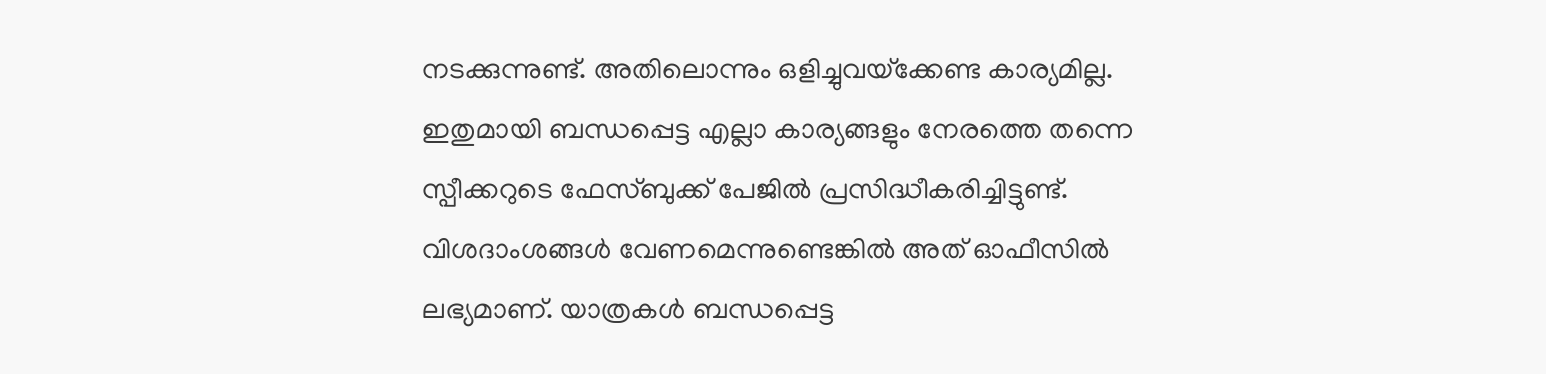നടക്കുന്നുണ്ട്. അതിലൊന്നും ഒളിച്ചുവയ്‌ക്കേണ്ട കാര്യമില്ല. ഇതുമായി ബന്ധപ്പെട്ട എല്ലാ കാര്യങ്ങളും നേരത്തെ തന്നെ സ്പീക്കറുടെ ഫേസ്ബുക്ക് പേജില്‍ പ്രസിദ്ധീകരിച്ചിട്ടുണ്ട്. വിശദാംശങ്ങള്‍ വേണമെന്നുണ്ടെങ്കില്‍ അത് ഓഫീസില്‍ ലഭ്യമാണ്. യാത്രകള്‍ ബന്ധപ്പെട്ട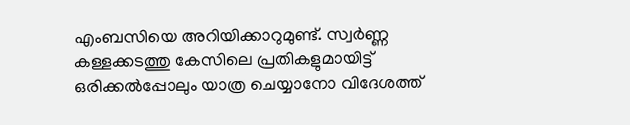എംബസിയെ അറിയിക്കാറുമുണ്ട്. സ്വര്‍ണ്ണ കള്ളക്കടത്തു കേസിലെ പ്രതികളുമായിട്ട് ഒരിക്കല്‍പ്പോലും യാത്ര ചെയ്യാനോ വിദേശത്ത്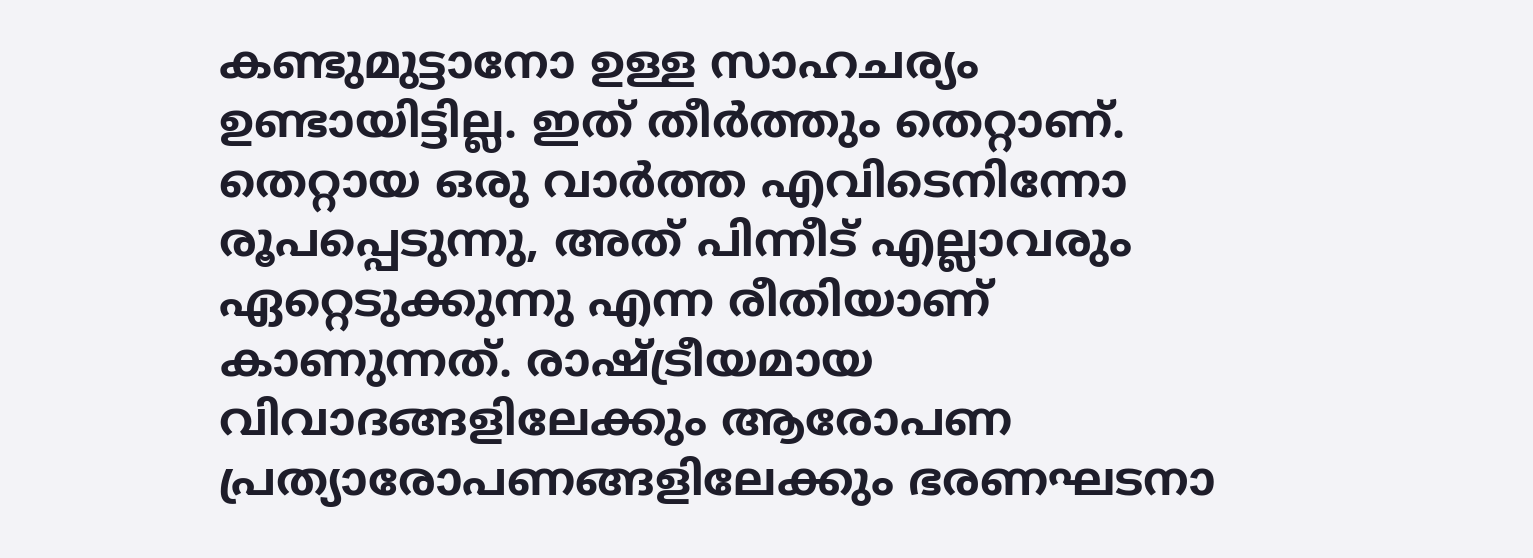കണ്ടുമുട്ടാനോ ഉള്ള സാഹചര്യം ഉണ്ടായിട്ടില്ല. ഇത് തീര്‍ത്തും തെറ്റാണ്. തെറ്റായ ഒരു വാര്‍ത്ത എവിടെനിന്നോ രൂപപ്പെടുന്നു, അത് പിന്നീട് എല്ലാവരും ഏറ്റെടുക്കുന്നു എന്ന രീതിയാണ് കാണുന്നത്. രാഷ്ട്രീയമായ വിവാദങ്ങളിലേക്കും ആരോപണ പ്രത്യാരോപണങ്ങളിലേക്കും ഭരണഘടനാ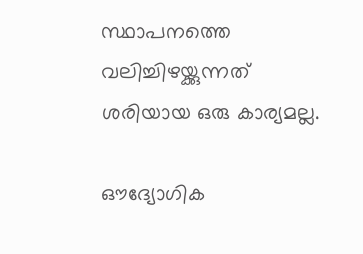സ്ഥാപനത്തെ വലിച്ചിഴയ്ക്കുന്നത് ശരിയായ ഒരു കാര്യമല്ല.

ഔദ്യോഗിക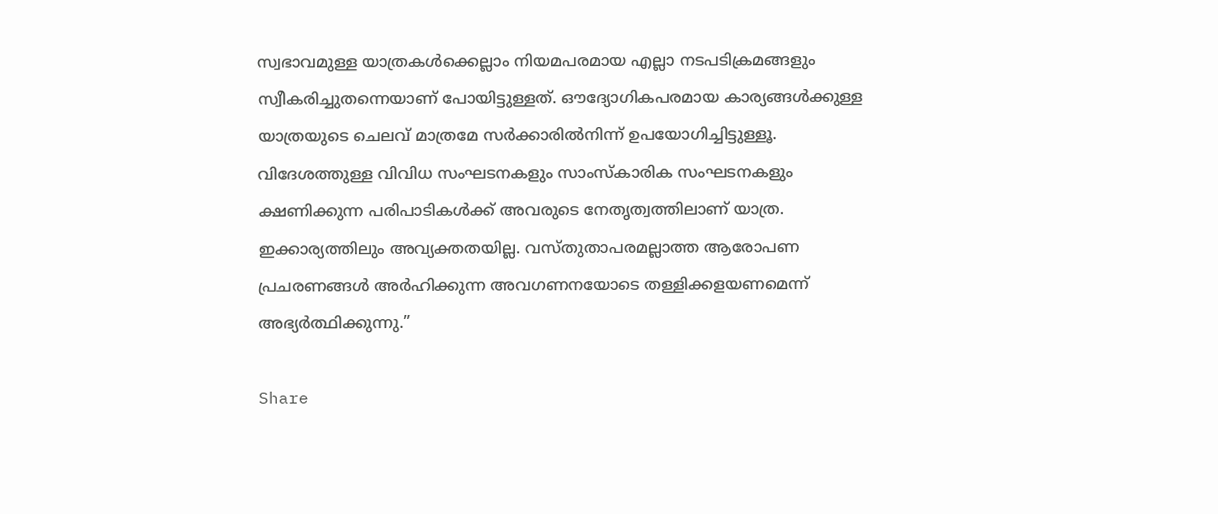സ്വഭാവമുള്ള യാത്രകള്‍ക്കെല്ലാം നിയമപരമായ എല്ലാ നടപടിക്രമങ്ങളും സ്വീകരിച്ചുതന്നെയാണ് പോയിട്ടുള്ളത്. ഔദ്യോഗികപരമായ കാര്യങ്ങള്‍ക്കുള്ള യാത്രയുടെ ചെലവ് മാത്രമേ സര്‍ക്കാരില്‍നിന്ന് ഉപയോഗിച്ചിട്ടുള്ളൂ. വിദേശത്തുള്ള വിവിധ സംഘടനകളും സാംസ്‌കാരിക സംഘടനകളും ക്ഷണിക്കുന്ന പരിപാടികള്‍ക്ക് അവരുടെ നേതൃത്വത്തിലാണ് യാത്ര. ഇക്കാര്യത്തിലും അവ്യക്തതയില്ല. വസ്തുതാപരമല്ലാത്ത ആരോപണ പ്രചരണങ്ങള്‍ അര്‍ഹിക്കുന്ന അവഗണനയോടെ തള്ളിക്കളയണമെന്ന് അഭ്യര്‍ത്ഥിക്കുന്നു.”

Share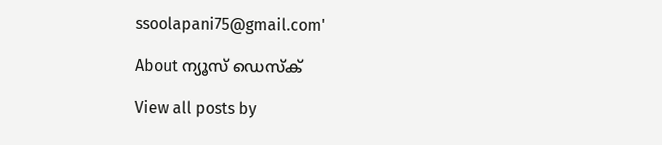ssoolapani75@gmail.com'

About ന്യൂസ് ഡെസ്ക്

View all posts by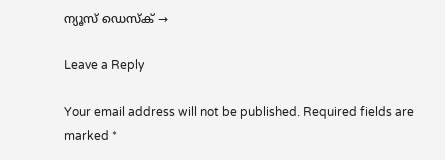ന്യൂസ് ഡെസ്ക് →

Leave a Reply

Your email address will not be published. Required fields are marked *